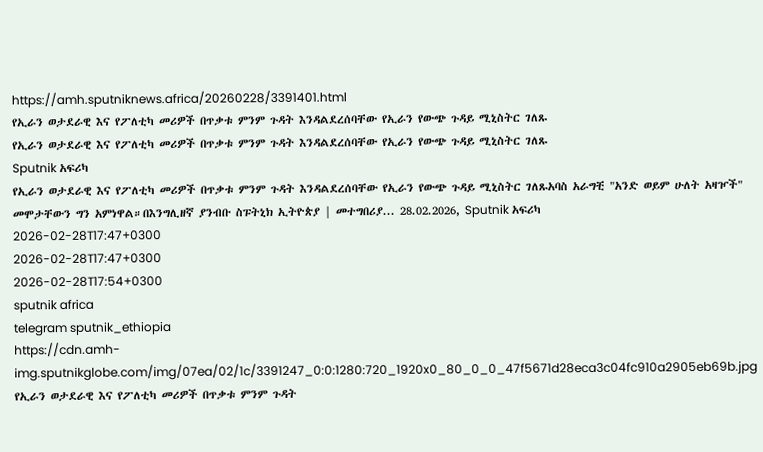https://amh.sputniknews.africa/20260228/3391401.html
የኢራን ወታደራዊ እና የፖለቲካ መሪዎች በጥቃቱ ምንም ጉዳት እንዳልደረሰባቸው የኢራን የውጭ ጉዳይ ሚኒስትር ገለጹ
የኢራን ወታደራዊ እና የፖለቲካ መሪዎች በጥቃቱ ምንም ጉዳት እንዳልደረሰባቸው የኢራን የውጭ ጉዳይ ሚኒስትር ገለጹ
Sputnik አፍሪካ
የኢራን ወታደራዊ እና የፖለቲካ መሪዎች በጥቃቱ ምንም ጉዳት እንዳልደረሰባቸው የኢራን የውጭ ጉዳይ ሚኒስትር ገለጹአባስ አራግቺ "አንድ ወይም ሁለት አዛዦች" መሞታቸውን ግን አምነዋል።በእንግሊዘኛ ያንብቡ ስፑትኒክ ኢትዮጵያ | መተግበሪያ... 28.02.2026, Sputnik አፍሪካ
2026-02-28T17:47+0300
2026-02-28T17:47+0300
2026-02-28T17:54+0300
sputnik africa
telegram sputnik_ethiopia
https://cdn.amh-img.sputnikglobe.com/img/07ea/02/1c/3391247_0:0:1280:720_1920x0_80_0_0_47f5671d28eca3c04fc910a2905eb69b.jpg
የኢራን ወታደራዊ እና የፖለቲካ መሪዎች በጥቃቱ ምንም ጉዳት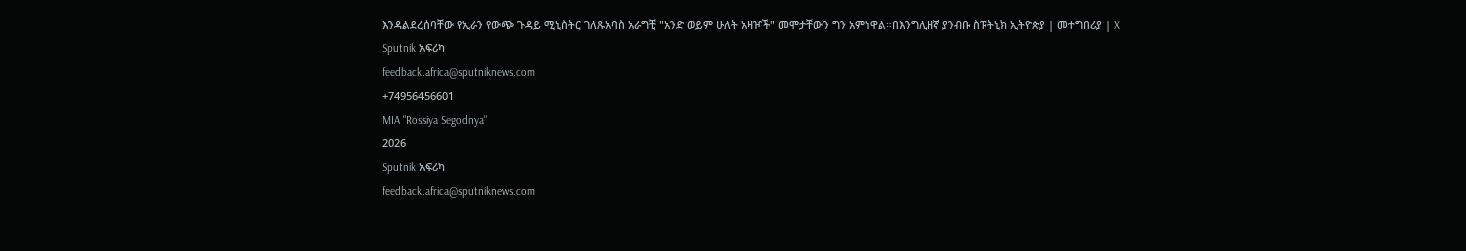እንዳልደረሰባቸው የኢራን የውጭ ጉዳይ ሚኒስትር ገለጹአባስ አራግቺ "አንድ ወይም ሁለት አዛዦች" መሞታቸውን ግን አምነዋል።በእንግሊዘኛ ያንብቡ ስፑትኒክ ኢትዮጵያ | መተግበሪያ | X
Sputnik አፍሪካ
feedback.africa@sputniknews.com
+74956456601
MIA "Rossiya Segodnya"
2026
Sputnik አፍሪካ
feedback.africa@sputniknews.com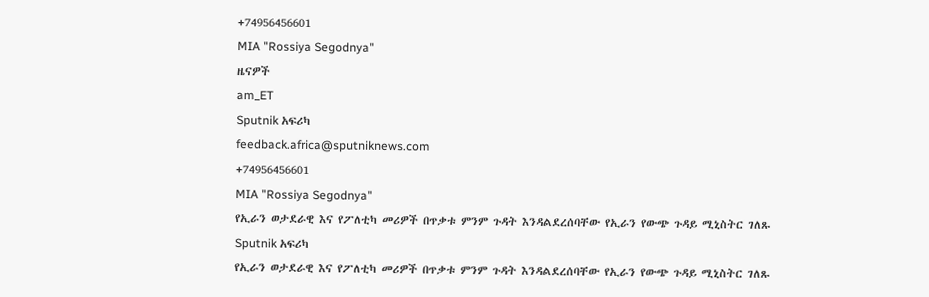+74956456601
MIA "Rossiya Segodnya"
ዜናዎች
am_ET
Sputnik አፍሪካ
feedback.africa@sputniknews.com
+74956456601
MIA "Rossiya Segodnya"
የኢራን ወታደራዊ እና የፖለቲካ መሪዎች በጥቃቱ ምንም ጉዳት እንዳልደረሰባቸው የኢራን የውጭ ጉዳይ ሚኒስትር ገለጹ
Sputnik አፍሪካ
የኢራን ወታደራዊ እና የፖለቲካ መሪዎች በጥቃቱ ምንም ጉዳት እንዳልደረሰባቸው የኢራን የውጭ ጉዳይ ሚኒስትር ገለጹ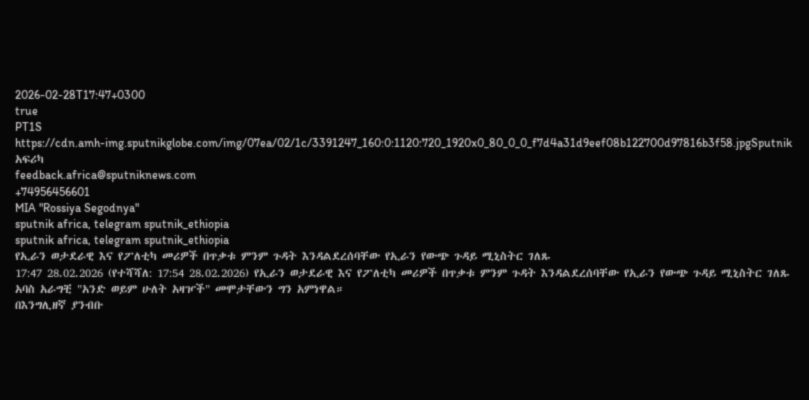2026-02-28T17:47+0300
true
PT1S
https://cdn.amh-img.sputnikglobe.com/img/07ea/02/1c/3391247_160:0:1120:720_1920x0_80_0_0_f7d4a31d9eef08b122700d97816b3f58.jpgSputnik አፍሪካ
feedback.africa@sputniknews.com
+74956456601
MIA "Rossiya Segodnya"
sputnik africa, telegram sputnik_ethiopia
sputnik africa, telegram sputnik_ethiopia
የኢራን ወታደራዊ እና የፖለቲካ መሪዎች በጥቃቱ ምንም ጉዳት እንዳልደረሰባቸው የኢራን የውጭ ጉዳይ ሚኒስትር ገለጹ
17:47 28.02.2026 (የተሻሻለ: 17:54 28.02.2026) የኢራን ወታደራዊ እና የፖለቲካ መሪዎች በጥቃቱ ምንም ጉዳት እንዳልደረሰባቸው የኢራን የውጭ ጉዳይ ሚኒስትር ገለጹ
አባስ አራግቺ "አንድ ወይም ሁለት አዛዦች" መሞታቸውን ግን አምነዋል።
በእንግሊዘኛ ያንብቡ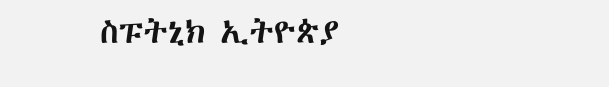ስፑትኒክ ኢትዮጵያ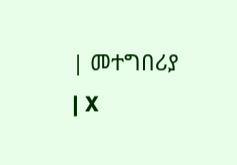| መተግበሪያ | X